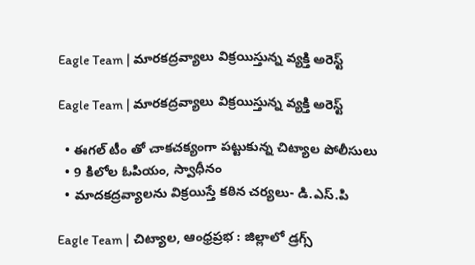Eagle Team | మారకద్రవ్యాలు విక్రయిస్తున్న వ్యక్తి అరెస్ట్

Eagle Team | మారకద్రవ్యాలు విక్రయిస్తున్న వ్యక్తి అరెస్ట్

  • ఈగల్ టీం తో చాకచక్యంగా పట్టుకున్న చిట్యాల పోలీసులు
  • 9 కిలోల ఓపియం, స్వాధీనం
  • మాదకద్రవ్యాలను విక్రయిస్తే కఠిన చర్యలు- డి.ఎస్.పి

Eagle Team | చిట్యాల, ఆంధ్రప్రభ : జిల్లాలో డ్రగ్స్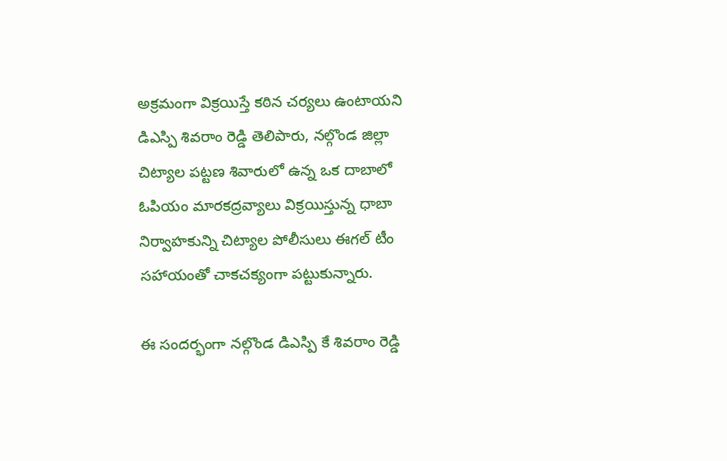అక్రమంగా విక్రయిస్తే కఠిన చర్యలు ఉంటాయని డిఎస్పి శివరాం రెడ్డి తెలిపారు, నల్గొండ జిల్లా చిట్యాల పట్టణ శివారులో ఉన్న ఒక దాబాలో ఓపియం మారకద్రవ్యాలు విక్రయిస్తున్న ధాబా నిర్వాహకున్ని చిట్యాల పోలీసులు ఈగల్ టీం సహాయంతో చాకచక్యంగా పట్టుకున్నారు.

ఈ సందర్భంగా నల్గొండ డిఎస్పి కే శివరాం రెడ్డి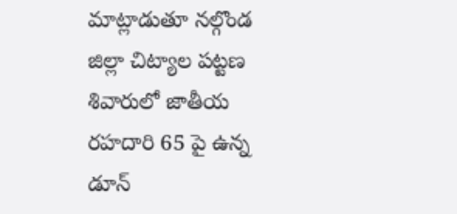మాట్లాడుతూ నల్గొండ జిల్లా చిట్యాల పట్టణ శివారులో జాతీయ రహదారి 65 పై ఉన్న డూన్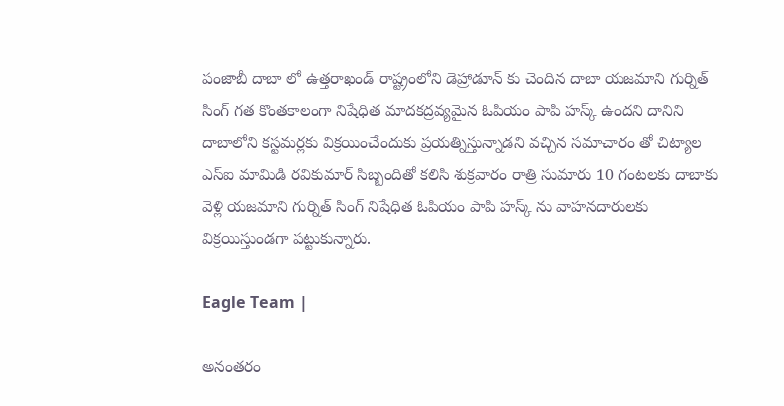పంజాబీ దాబా లో ఉత్తరాఖండ్ రాష్ట్రంలోని డెహ్రాడూన్ కు చెందిన దాబా యజమాని గుర్నిత్ సింగ్ గత కొంతకాలంగా నిషేధిత మాదకద్రవ్యమైన ఓపియం పాపి హస్క్ ఉందని దానిని దాబాలోని కస్టమర్లకు విక్రయించేందుకు ప్రయత్నిస్తున్నాడని వచ్చిన సమాచారం తో చిట్యాల ఎస్ఐ మామిడి రవికుమార్ సిబ్బందితో కలిసి శుక్రవారం రాత్రి సుమారు 10 గంటలకు దాబాకు వెళ్లి యజమాని గుర్నిత్ సింగ్ నిషేధిత ఓపియం పాపి హస్క్ ను వాహనదారులకు విక్రయిస్తుండగా పట్టుకున్నారు.

Eagle Team |

అనంతరం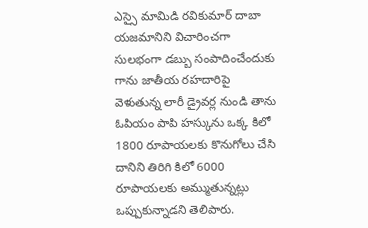ఎస్సై మామిడి రవికుమార్ దాబా యజమానిని విచారించగా సులభంగా డబ్బు సంపాదించేందుకు గాను జాతీయ రహదారిపై వెళుతున్న లారీ డ్రైవర్ల నుండి తాను ఓపియం పాపి హస్కును ఒక్క కిలో 1800 రూపాయలకు కొనుగోలు చేసి దానిని తిరిగి కిలో 6000 రూపాయలకు అమ్ముతున్నట్లు ఒప్పుకున్నాడని తెలిపారు.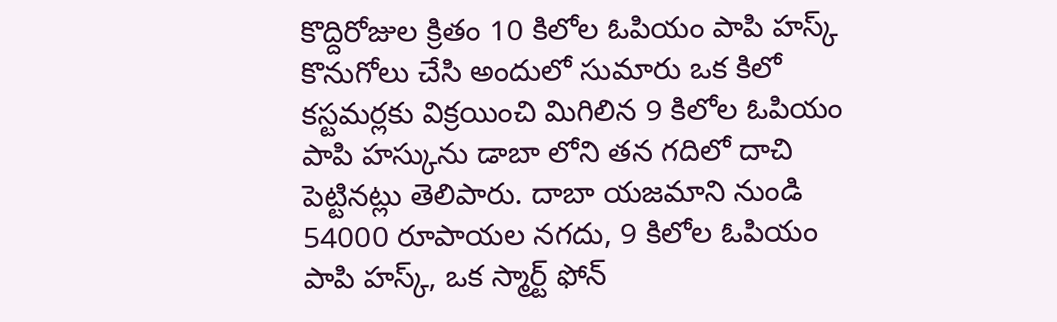కొద్దిరోజుల క్రితం 10 కిలోల ఓపియం పాపి హస్క్ కొనుగోలు చేసి అందులో సుమారు ఒక కిలో కస్టమర్లకు విక్రయించి మిగిలిన 9 కిలోల ఓపియం పాపి హస్కును డాబా లోని తన గదిలో దాచి పెట్టినట్లు తెలిపారు. దాబా యజమాని నుండి 54000 రూపాయల నగదు, 9 కిలోల ఓపియం పాపి హస్క్, ఒక స్మార్ట్ ఫోన్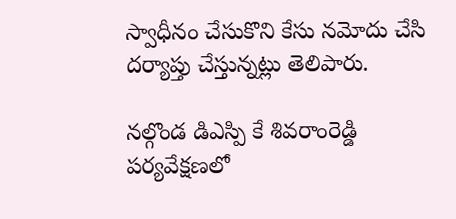స్వాధీనం చేసుకొని కేసు నమోదు చేసి దర్యాప్తు చేస్తున్నట్లు తెలిపారు.

నల్గొండ డిఎస్పి కే శివరాంరెడ్డి పర్యవేక్షణలో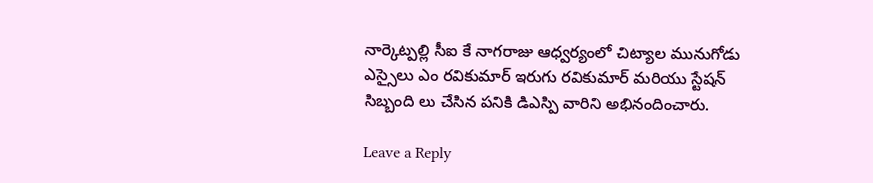నార్కెట్పల్లి సీఐ కే నాగరాజు ఆధ్వర్యంలో చిట్యాల మునుగోడు ఎస్సైలు ఎం రవికుమార్ ఇరుగు రవికుమార్ మరియు స్టేషన్ సిబ్బంది లు చేసిన పనికి డిఎస్పి వారిని అభినందించారు.

Leave a Reply